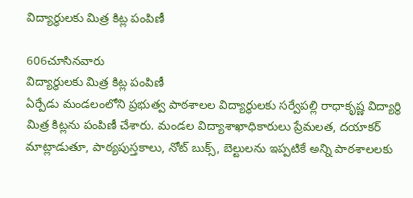విద్యార్థులకు మిత్ర కిట్ల పంపిణీ

606చూసినవారు
విద్యార్థులకు మిత్ర కిట్ల పంపిణీ
ఏర్పేడు మండలంలోని ప్రభుత్వ పాఠశాలల విద్యార్థులకు సర్వేపల్లి రాధాకృష్ణ విద్యార్థి మిత్ర కిట్లను పంపిణీ చేశారు. మండల విద్యాశాఖాధికారులు ప్రేమలత, దయాకర్ మాట్లాడుతూ, పాఠ్యపుస్తకాలు, నోట్ బుక్స్, బెల్టులను ఇప్పటికే అన్ని పాఠశాలలకు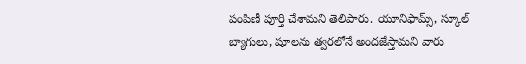పంపిణీ పూర్తి చేశామని తెలిపారు. యూనిఫామ్స్, స్కూల్ బ్యాగులు, షూలను త్వరలోనే అందజేస్తామని వారు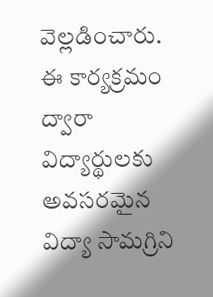వెల్లడించారు. ఈ కార్యక్రమం ద్వారా విద్యార్థులకు అవసరమైన విద్యా సామగ్రిని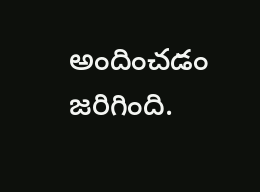అందించడం జరిగింది.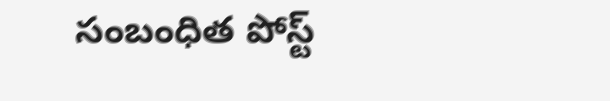సంబంధిత పోస్ట్